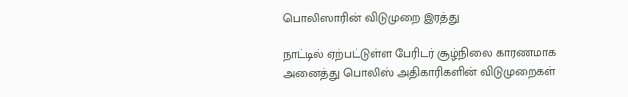பொலிஸாரின் விடுமுறை இரத்து

நாட்டில் ஏற்பட்டுள்ள பேரிடர் சூழ்நிலை காரணமாக அனைத்து பொலிஸ் அதிகாரிகளின் விடுமுறைகள்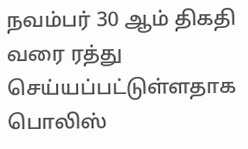நவம்பர் 30 ஆம் திகதி வரை ரத்து செய்யப்பட்டுள்ளதாக பொலிஸ்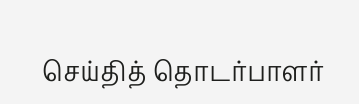செய்தித் தொடர்பாளர்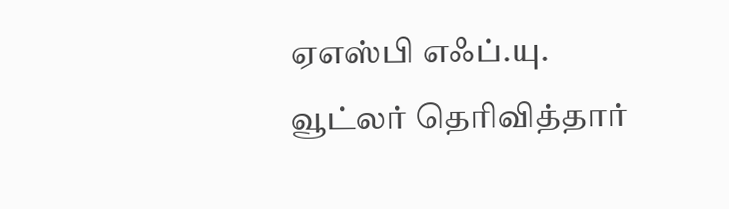ஏஎஸ்பி எஃப்.யு. வூட்லர் தெரிவித்தார்